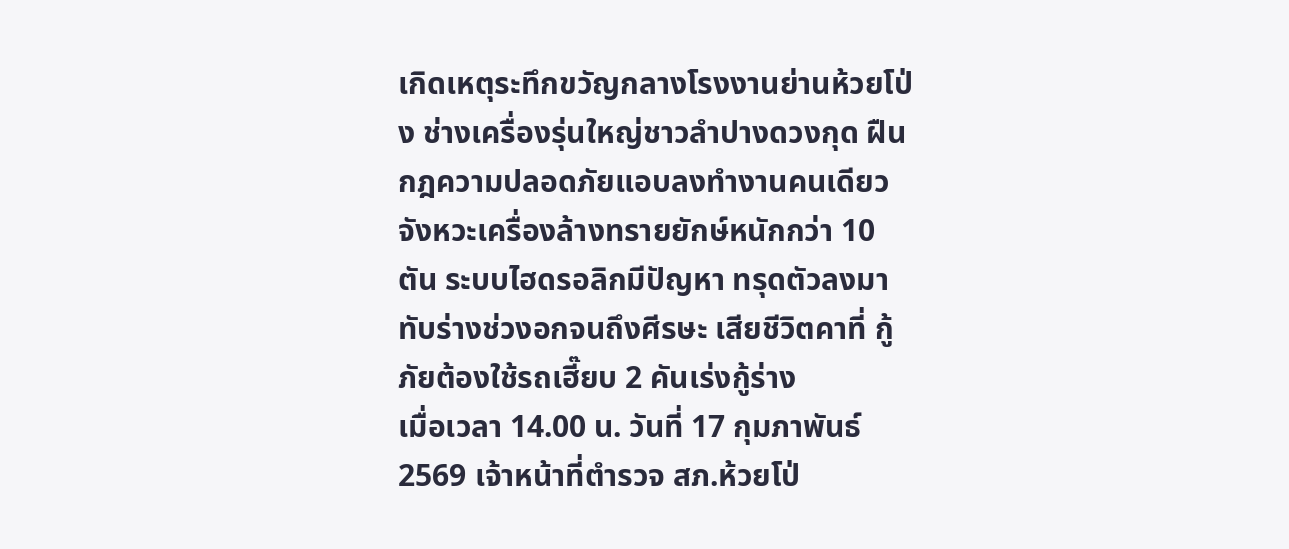เกิดเหตุระทึกขวัญกลางโรงงานย่านห้วยโป่ง ช่างเครื่องรุ่นใหญ่ชาวลำปางดวงกุด ฝืนกฎความปลอดภัยแอบลงทำงานคนเดียว จังหวะเครื่องล้างทรายยักษ์หนักกว่า 10 ตัน ระบบไฮดรอลิกมีปัญหา ทรุดตัวลงมาทับร่างช่วงอกจนถึงศีรษะ เสียชีวิตคาที่ กู้ภัยต้องใช้รถเฮี๊ยบ 2 คันเร่งกู้ร่าง
เมื่อเวลา 14.00 น. วันที่ 17 กุมภาพันธ์ 2569 เจ้าหน้าที่ตำรวจ สภ.ห้วยโป่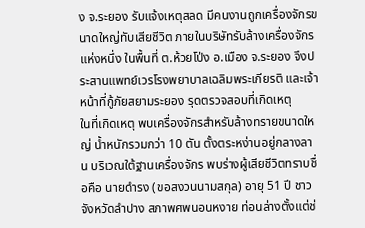ง จ.ระยอง รับแจ้งเหตุสลด มีคนงานถูกเครื่องจักรขนาดใหญ่ทับเสียชีวิต ภายในบริษัทรับล้างเครื่องจักรแห่งหนึ่ง ในพื้นที่ ต.ห้วยโป่ง อ.เมือง จ.ระยอง จึงประสานแพทย์เวรโรงพยาบาลเฉลิมพระเกียรติ และเจ้าหน้าที่กู้ภัยสยามระยอง รุดตรวจสอบที่เกิดเหตุ
ในที่เกิดเหตุ พบเครื่องจักรสำหรับล้างทรายขนาดใหญ่ น้ำหนักรวมกว่า 10 ตัน ตั้งตระหง่านอยู่กลางลาน บริเวณใต้ฐานเครื่องจักร พบร่างผู้เสียชีวิตทราบชื่อคือ นายดำรง (ขอสงวนนามสกุล) อายุ 51 ปี ชาวจังหวัดลำปาง สภาพศพนอนหงาย ท่อนล่างตั้งแต่ช่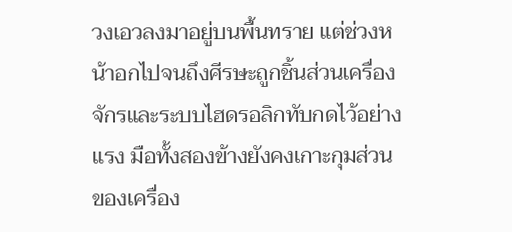วงเอวลงมาอยู่บนพื้นทราย แต่ช่วงหน้าอกไปจนถึงศีรษะถูกชิ้นส่วนเครื่องจักรและระบบไฮดรอลิกทับกดไว้อย่างแรง มือทั้งสองข้างยังคงเกาะกุมส่วนของเครื่อง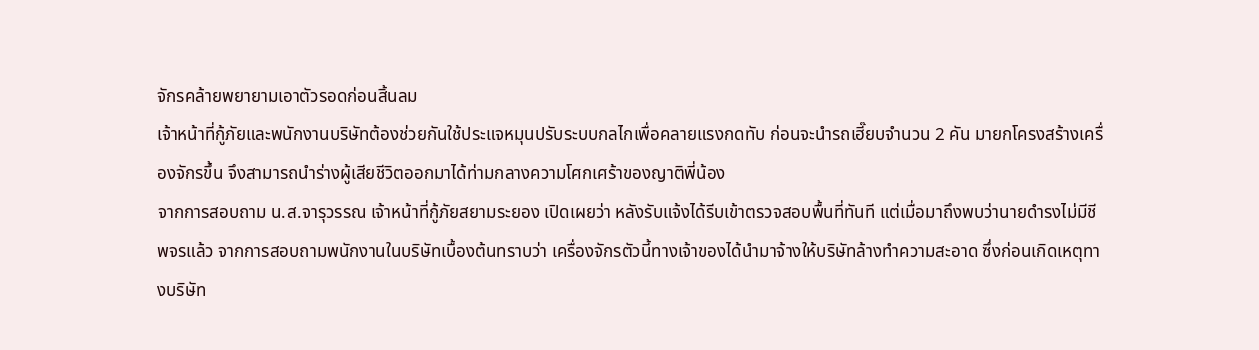จักรคล้ายพยายามเอาตัวรอดก่อนสิ้นลม
เจ้าหน้าที่กู้ภัยและพนักงานบริษัทต้องช่วยกันใช้ประแจหมุนปรับระบบกลไกเพื่อคลายแรงกดทับ ก่อนจะนำรถเฮี๊ยบจำนวน 2 คัน มายกโครงสร้างเครื่องจักรขึ้น จึงสามารถนำร่างผู้เสียชีวิตออกมาได้ท่ามกลางความโศกเศร้าของญาติพี่น้อง
จากการสอบถาม น.ส.จารุวรรณ เจ้าหน้าที่กู้ภัยสยามระยอง เปิดเผยว่า หลังรับแจ้งได้รีบเข้าตรวจสอบพื้นที่ทันที แต่เมื่อมาถึงพบว่านายดำรงไม่มีชีพจรแล้ว จากการสอบถามพนักงานในบริษัทเบื้องต้นทราบว่า เครื่องจักรตัวนี้ทางเจ้าของได้นำมาจ้างให้บริษัทล้างทำความสะอาด ซึ่งก่อนเกิดเหตุทางบริษัท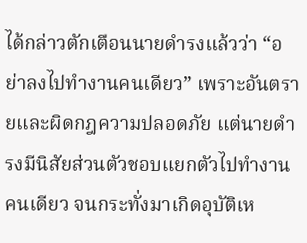ได้กล่าวตักเตือนนายดำรงแล้วว่า “อย่าลงไปทำงานคนเดียว” เพราะอันตรายและผิดกฎความปลอดภัย แต่นายดำรงมีนิสัยส่วนตัวชอบแยกตัวไปทำงานคนเดียว จนกระทั่งมาเกิดอุบัติเห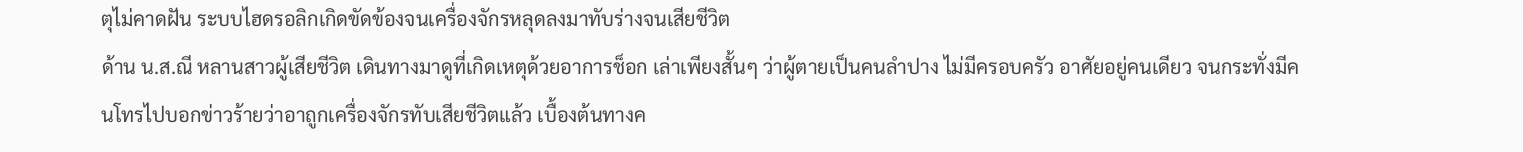ตุไม่คาดฝัน ระบบไฮดรอลิกเกิดขัดข้องจนเครื่องจักรหลุดลงมาทับร่างจนเสียชีวิต
ด้าน น.ส.ณี หลานสาวผู้เสียชีวิต เดินทางมาดูที่เกิดเหตุด้วยอาการช็อก เล่าเพียงสั้นๆ ว่าผู้ตายเป็นคนลำปาง ไม่มีครอบครัว อาศัยอยู่คนเดียว จนกระทั่งมีคนโทรไปบอกข่าวร้ายว่าอาถูกเครื่องจักรทับเสียชีวิตแล้ว เบื้องต้นทางค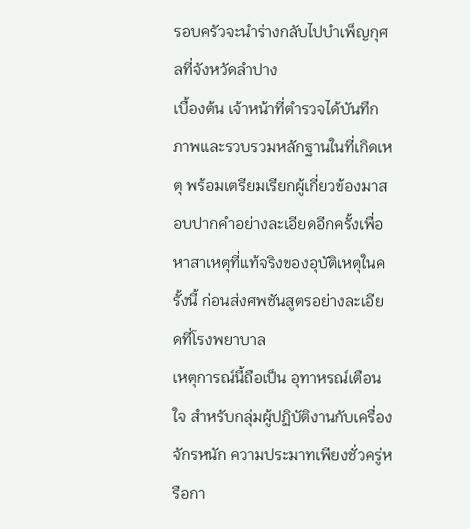รอบครัวจะนำร่างกลับไปบำเพ็ญกุศลที่จังหวัดลำปาง
เบื้องต้น เจ้าหน้าที่ตำรวจได้บันทึกภาพและรวบรวมหลักฐานในที่เกิดเหตุ พร้อมเตรียมเรียกผู้เกี่ยวข้องมาสอบปากคำอย่างละเอียดอีกครั้งเพื่อหาสาเหตุที่แท้จริงของอุบัติเหตุในครั้งนี้ ก่อนส่งศพชันสูตรอย่างละเอียดที่โรงพยาบาล
เหตุการณ์นี้ถือเป็น อุทาหรณ์เตือนใจ สำหรับกลุ่มผู้ปฏิบัติงานกับเครื่องจักรหนัก ความประมาทเพียงชั่วครู่หรือกา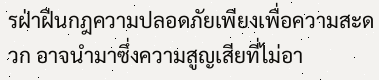รฝ่าฝืนกฎความปลอดภัยเพียงเพื่อความสะดวก อาจนำมาซึ่งความสูญเสียที่ไม่อา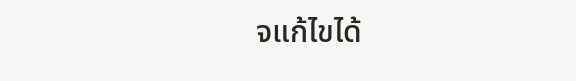จแก้ไขได้